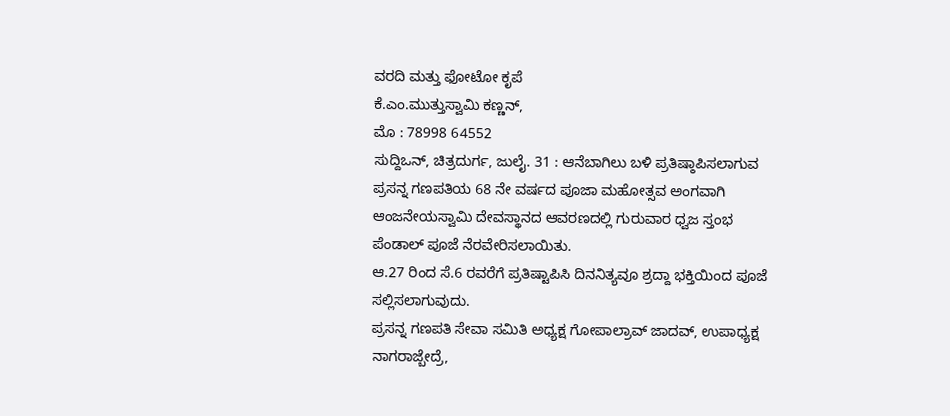ವರದಿ ಮತ್ತು ಫೋಟೋ ಕೃಪೆ
ಕೆ.ಎಂ.ಮುತ್ತುಸ್ವಾಮಿ ಕಣ್ಣನ್,
ಮೊ : 78998 64552
ಸುದ್ದಿಒನ್, ಚಿತ್ರದುರ್ಗ, ಜುಲೈ. 31 : ಆನೆಬಾಗಿಲು ಬಳಿ ಪ್ರತಿಷ್ಠಾಪಿಸಲಾಗುವ ಪ್ರಸನ್ನ ಗಣಪತಿಯ 68 ನೇ ವರ್ಷದ ಪೂಜಾ ಮಹೋತ್ಸವ ಅಂಗವಾಗಿ ಆಂಜನೇಯಸ್ವಾಮಿ ದೇವಸ್ಥಾನದ ಆವರಣದಲ್ಲಿ ಗುರುವಾರ ಧ್ವಜ ಸ್ತಂಭ ಪೆಂಡಾಲ್ ಪೂಜೆ ನೆರವೇರಿಸಲಾಯಿತು.
ಆ.27 ರಿಂದ ಸೆ.6 ರವರೆಗೆ ಪ್ರತಿಷ್ಟಾಪಿಸಿ ದಿನನಿತ್ಯವೂ ಶ್ರದ್ದಾ ಭಕ್ತಿಯಿಂದ ಪೂಜೆ ಸಲ್ಲಿಸಲಾಗುವುದು.
ಪ್ರಸನ್ನ ಗಣಪತಿ ಸೇವಾ ಸಮಿತಿ ಅಧ್ಯಕ್ಷ ಗೋಪಾಲ್ರಾವ್ ಜಾದವ್, ಉಪಾಧ್ಯಕ್ಷ ನಾಗರಾಜ್ಬೇದ್ರೆ,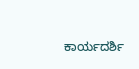ಕಾರ್ಯದರ್ಶಿ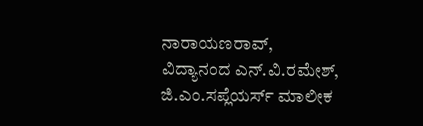ನಾರಾಯಣರಾವ್, ವಿದ್ಯಾನಂದ ಎನ್.ವಿ.ರಮೇಶ್, ಜಿ.ಎಂ.ಸಪ್ಲೆಯರ್ಸ್ ಮಾಲೀಕ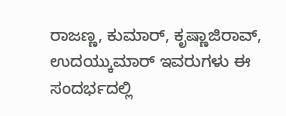ರಾಜಣ್ಣ, ಕುಮಾರ್, ಕೃಷ್ಣಾಜಿರಾವ್, ಉದಯ್ಕುಮಾರ್ ಇವರುಗಳು ಈ ಸಂದರ್ಭದಲ್ಲಿ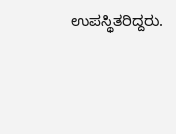ಉಪಸ್ಥಿತರಿದ್ದರು.